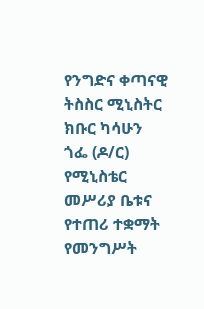የንግድና ቀጣናዊ ትስስር ሚኒስትር ክቡር ካሳሁን ጎፌ (ዶ/ር) የሚኒስቴር መሥሪያ ቤቱና የተጠሪ ተቋማት የመንግሥት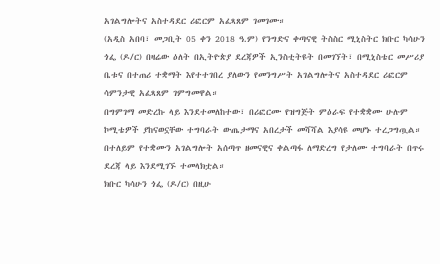አገልግሎትና አስተዳደር ሪፎርም አፈጻጸም ገመገሙ።
(አዲስ አበባ፣ መጋቢት 05 ቀን 2018 ዓ.ም) የንግድና ቀጣናዊ ትስስር ሚኒስትር ክቡር ካሳሁን ጎፌ (ዶ/ር) በዛሬው ዕለት በኢትዮጵያ ደረጃዎች ኢንስቲትዩት በመገኘት፣ በሚኒስቴር መሥሪያ ቤቱና በተጠሪ ተቋማት እየተተገበረ ያለውን የመንግሥት አገልግሎትና አስተዳደር ሪፎርም ሳምንታዊ አፈጻጸም ገምግመዋል።
በግምገማ መድረኩ ላይ እንደተመለከተው፣ በሪፎርሙ የዝግጅት ምዕራፍ የተቋቋሙ ሁሉም ኮሚቴዎች ያከናወኗቸው ተግባራት ውጤታማና አበረታች መሻሻል እያሳዩ መሆኑ ተረጋግጧል። በተለይም የተቋሙን አገልግሎት አሰጣጥ ዘመናዊና ቀልጣፋ ለማድረግ የታለሙ ተግባራት በጥሩ ደረጃ ላይ እንደሚገኙ ተመላክቷል።
ክቡር ካሳሁን ጎፌ (ዶ/ር) በዚሁ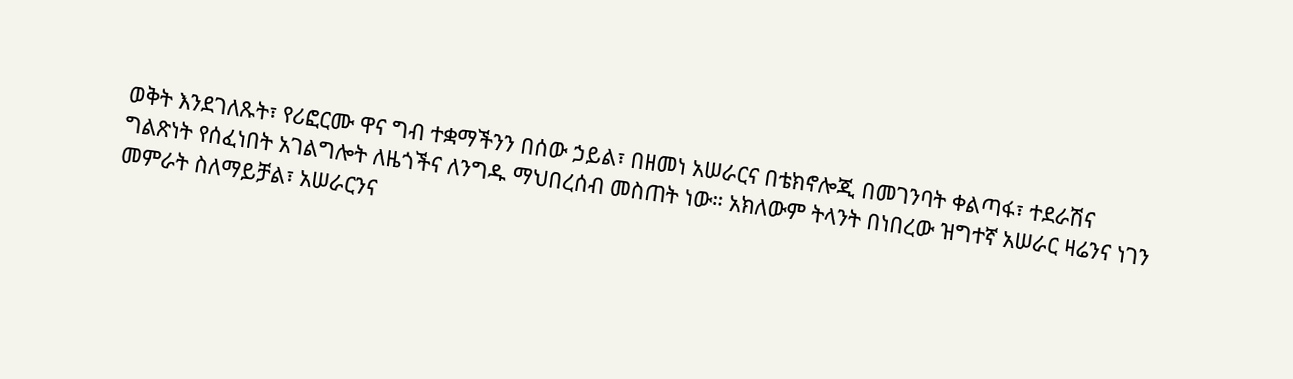ወቅት እንደገለጹት፣ የሪፎርሙ ዋና ግብ ተቋማችንን በሰው ኃይል፣ በዘመነ አሠራርና በቴክኖሎጂ በመገንባት ቀልጣፋ፣ ተደራሽና ግልጽነት የሰፈነበት አገልግሎት ለዜጎችና ለንግዱ ማህበረሰብ መስጠት ነው። አክለውም ትላንት በነበረው ዝግተኛ አሠራር ዛሬንና ነገን መምራት ስለማይቻል፣ አሠራርንና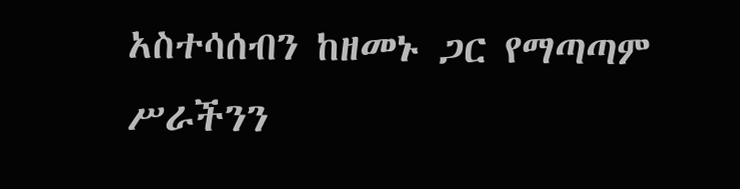አስተሳሰብን ከዘመኑ ጋር የማጣጣም ሥራችንን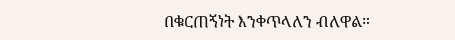በቁርጠኝነት እንቀጥላለን ብለዋል።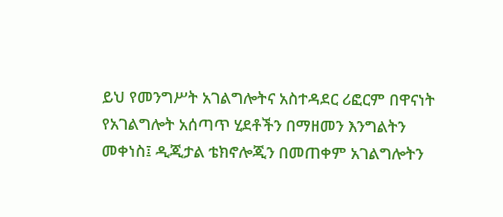ይህ የመንግሥት አገልግሎትና አስተዳደር ሪፎርም በዋናነት የአገልግሎት አሰጣጥ ሂደቶችን በማዘመን እንግልትን መቀነስ፤ ዲጂታል ቴክኖሎጂን በመጠቀም አገልግሎትን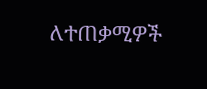ለተጠቃሚዎች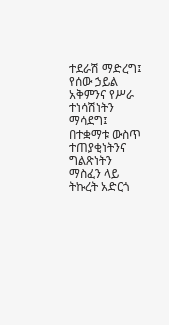ተደራሽ ማድረግ፤ የሰው ኃይል አቅምንና የሥራ ተነሳሽነትን ማሳደግ፤ በተቋማቱ ውስጥ ተጠያቂነትንና ግልጽነትን ማስፈን ላይ ትኩረት አድርጎ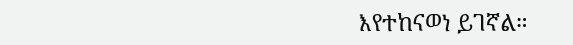እየተከናወነ ይገኛል።